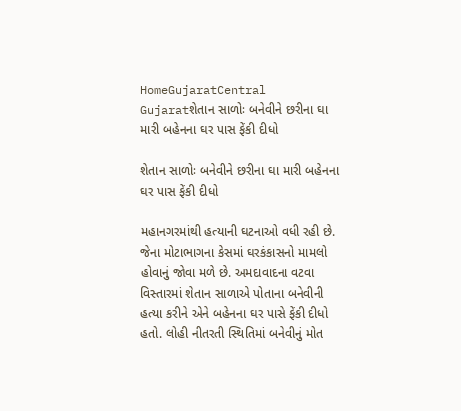HomeGujaratCentral Gujaratશેતાન સાળોઃ બનેવીને છરીના ઘા મારી બહેનના ઘર પાસ ફેંકી દીધો

શેતાન સાળોઃ બનેવીને છરીના ઘા મારી બહેનના ઘર પાસ ફેંકી દીધો

મહાનગરમાંથી હત્યાની ઘટનાઓ વધી રહી છે. જેના મોટાભાગના કેસમાં ઘરકંકાસનો મામલો હોવાનું જોવા મળે છે. અમદાવાદના વટવા વિસ્તારમાં શેતાન સાળાએ પોતાના બનેવીની હત્યા કરીને એને બહેનના ઘર પાસે ફેંકી દીધો હતો. લોહી નીતરતી સ્થિતિમાં બનેવીનું મોત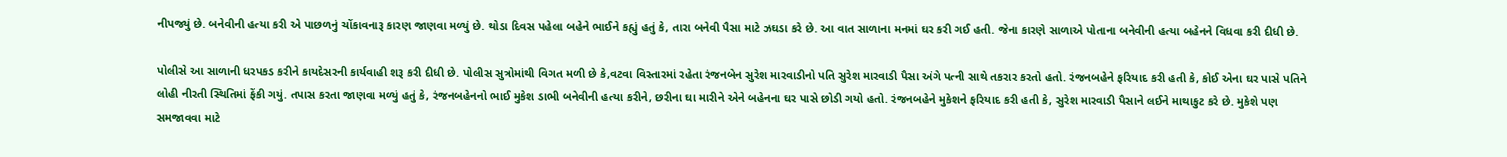નીપજ્યું છે. બનેવીની હત્યા કરી એ પાછળનું ચોંકાવનારૂ કારણ જાણવા મળ્યું છે. થોડા દિવસ પહેલા બહેને ભાઈને કહ્યું હતું કે, તારા બનેવી પૈસા માટે ઝઘડા કરે છે. આ વાત સાળાના મનમાં ઘર કરી ગઈ હતી. જેના કારણે સાળાએ પોતાના બનેવીની હત્યા બહેનને વિધવા કરી દીધી છે.

પોલીસે આ સાળાની ધરપકડ કરીને કાયદેસરની કાર્યવાહી શરૂ કરી દીધી છે. પોલીસ સુત્રોમાંથી વિગત મળી છે કે,વટવા વિસ્તારમાં રહેતા રંજનબેન સુરેશ મારવાડીનો પતિ સુરેશ મારવાડી પૈસા અંગે પત્ની સાથે તકરાર કરતો હતો. રંજનબહેને ફરિયાદ કરી હતી કે, કોઈ એના ઘર પાસે પતિને લોહી નીરતી સ્થિતિમાં ફેંકી ગયું. તપાસ કરતા જાણવા મળ્યું હતું કે, રંજનબહેનનો ભાઈ મુકેશ ડાભી બનેવીની હત્યા કરીને, છરીના ઘા મારીને એને બહેનના ઘર પાસે છોડી ગયો હતો. રંજનબહેને મુકેશને ફરિયાદ કરી હતી કે, સુરેશ મારવાડી પૈસાને લઈને માથાકુટ કરે છે. મુકેશે પણ સમજાવવા માટે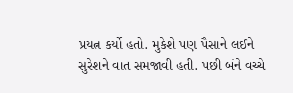પ્રયત્ન કર્યો હતો. મુકેશે પણ પૈસાને લઈને સુરેશને વાત સમજાવી હતી. પછી બંને વચ્ચે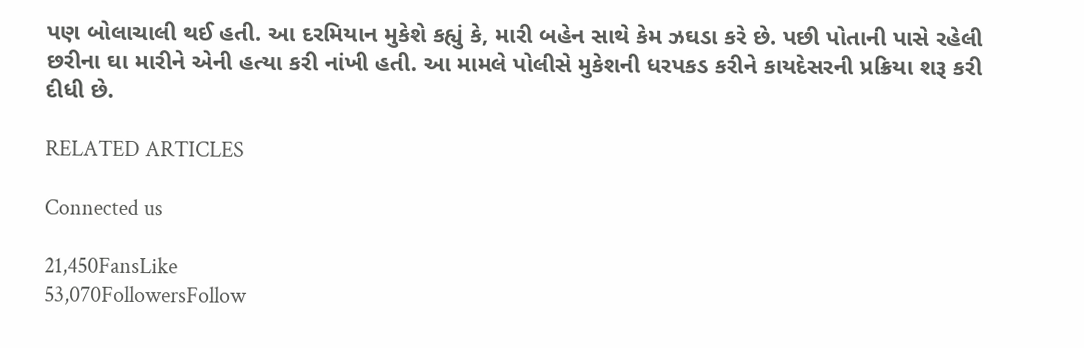પણ બોલાચાલી થઈ હતી. આ દરમિયાન મુકેશે કહ્યું કે, મારી બહેન સાથે કેમ ઝઘડા કરે છે. પછી પોતાની પાસે રહેલી છરીના ઘા મારીને એની હત્યા કરી નાંખી હતી. આ મામલે પોલીસે મુકેશની ધરપકડ કરીને કાયદેસરની પ્રક્રિયા શરૂ કરી દીધી છે.

RELATED ARTICLES

Connected us

21,450FansLike
53,070FollowersFollow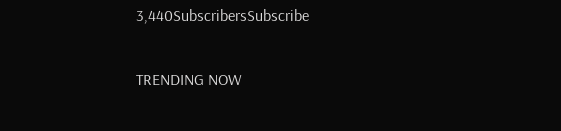3,440SubscribersSubscribe

TRENDING NOW